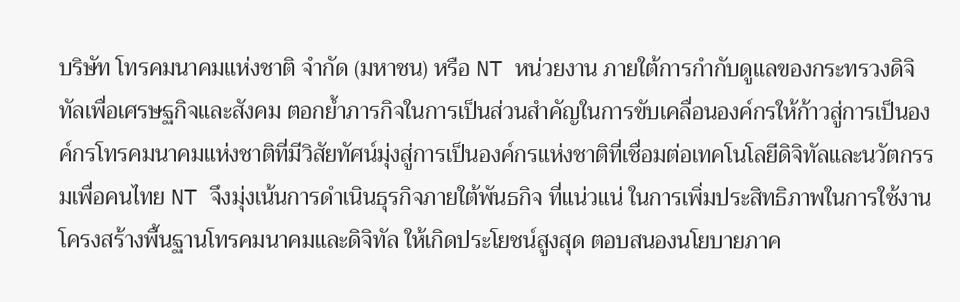บริษัท โทรคมนาคมแห่งชาติ จำกัด (มหาชน) หรือ NT หน่วยงาน ภายใต้การกำกับดูแลของกระทรวงดิจิทัลเพื่อเศรษฐกิจและสังคม ตอกย้ำภารกิจในการเป็นส่วนสำคัญในการขับเคลื่อนองค์กรให้ก้าวสู่การเป็นองค์กรโทรคมนาคมแห่งชาติที่มีวิสัยทัศน์มุ่งสู่การเป็นองค์กรแห่งชาติที่เชื่อมต่อเทคโนโลยีดิจิทัลและนวัตกรรมเพื่อคนไทย NT จึงมุ่งเน้นการดำเนินธุรกิจภายใต้พันธกิจ ที่แน่วแน่ ในการเพิ่มประสิทธิภาพในการใช้งานโครงสร้างพื้นฐานโทรคมนาคมและดิจิทัล ให้เกิดประโยชน์สูงสุด ตอบสนองนโยบายภาค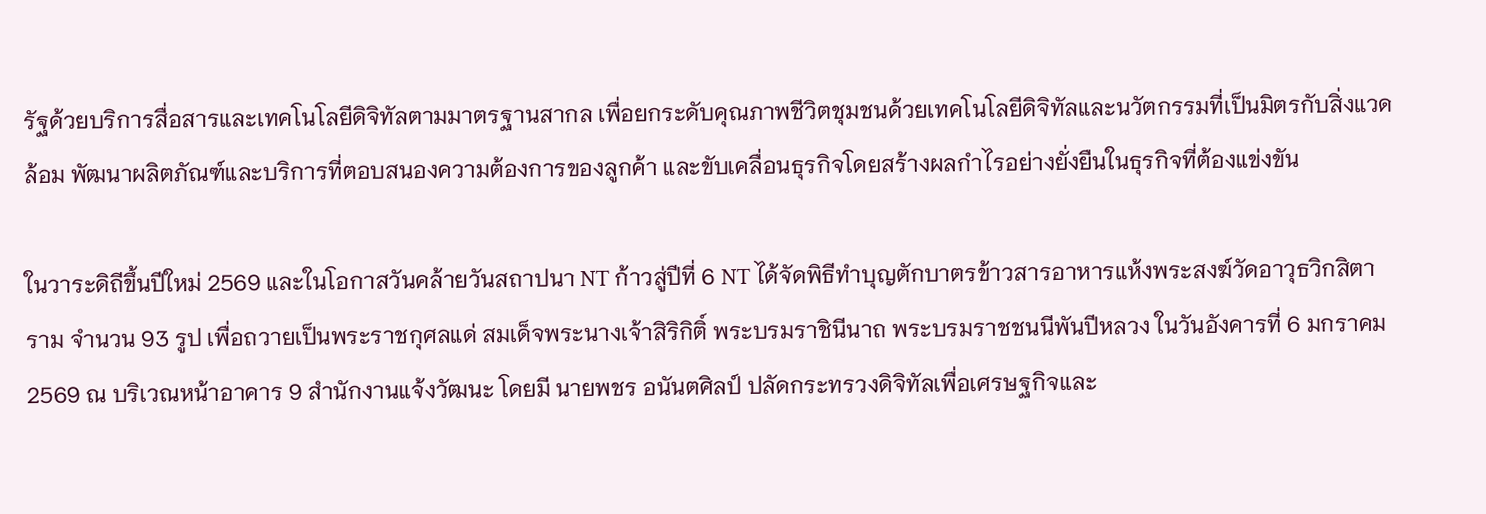รัฐด้วยบริการสื่อสารและเทคโนโลยีดิจิทัลตามมาตรฐานสากล เพื่อยกระดับคุณภาพชีวิตชุมชนด้วยเทคโนโลยีดิจิทัลและนวัตกรรมที่เป็นมิตรกับสิ่งแวดล้อม พัฒนาผลิตภัณฑ์และบริการที่ตอบสนองความต้องการของลูกค้า และขับเคลื่อนธุรกิจโดยสร้างผลกำไรอย่างยั่งยืนในธุรกิจที่ต้องแข่งขัน

ในวาระดิถีขึ้นปีใหม่ 2569 และในโอกาสวันคล้ายวันสถาปนา NT ก้าวสู่ปีที่ 6 NT ได้จัดพิธีทำบุญตักบาตรข้าวสารอาหารแห้งพระสงฆ์วัดอาวุธวิกสิตาราม จำนวน 93 รูป เพื่อถวายเป็นพระราชกุศลแด่ สมเด็จพระนางเจ้าสิริกิติ์ พระบรมราชินีนาถ พระบรมราชชนนีพันปีหลวง ในวันอังคารที่ 6 มกราคม 2569 ณ บริเวณหน้าอาคาร 9 สำนักงานแจ้งวัฒนะ โดยมี นายพชร อนันตศิลป์ ปลัดกระทรวงดิจิทัลเพื่อเศรษฐกิจและ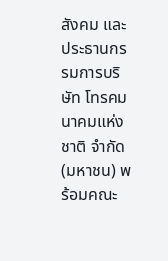สังคม และประธานกรรมการบริษัท โทรคมนาคมแห่งชาติ จำกัด (มหาชน) พร้อมคณะ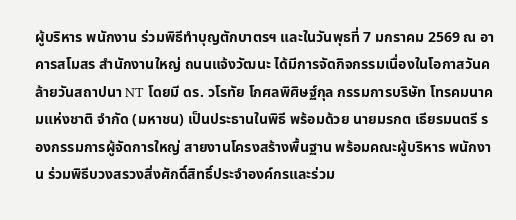ผู้บริหาร พนักงาน ร่วมพิธีทำบุญตักบาตรฯ และในวันพุธที่ 7 มกราคม 2569 ณ อาคารสโมสร สำนักงานใหญ่ ถนนแจ้งวัฒนะ ได้มีการจัดกิจกรรมเนื่องในโอกาสวันคล้ายวันสถาปนา NT โดยมี ดร. วโรทัย โกศลพิศิษฐ์กุล กรรมการบริษัท โทรคมนาคมแห่งชาติ จำกัด (มหาชน) เป็นประธานในพิธี พร้อมด้วย นายมรกต เธียรมนตรี รองกรรมการผู้จัดการใหญ่ สายงานโครงสร้างพื้นฐาน พร้อมคณะผู้บริหาร พนักงาน ร่วมพิธีบวงสรวงสิ่งศักดิ์สิทธิ์ประจำองค์กรและร่วม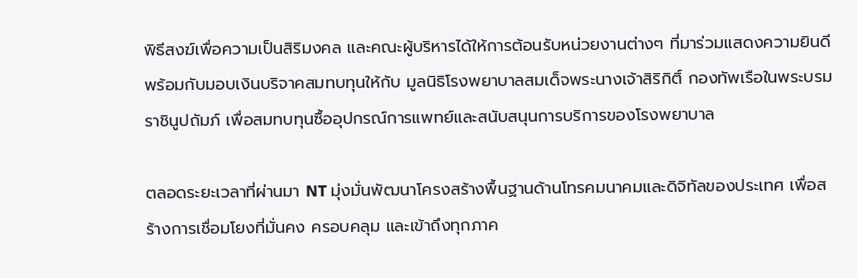พิธีสงฆ์เพื่อความเป็นสิริมงคล และคณะผู้บริหารได้ให้การต้อนรับหน่วยงานต่างๆ ที่มาร่วมแสดงความยินดีพร้อมกับมอบเงินบริจาคสมทบทุนให้กับ มูลนิธิโรงพยาบาลสมเด็จพระนางเจ้าสิริกิติ์ กองทัพเรือในพระบรมราชินูปถัมภ์ เพื่อสมทบทุนซื้ออุปกรณ์การแพทย์และสนับสนุนการบริการของโรงพยาบาล

ตลอดระยะเวลาที่ผ่านมา NT มุ่งมั่นพัฒนาโครงสร้างพื้นฐานด้านโทรคมนาคมและดิจิทัลของประเทศ เพื่อสร้างการเชื่อมโยงที่มั่นคง ครอบคลุม และเข้าถึงทุกภาค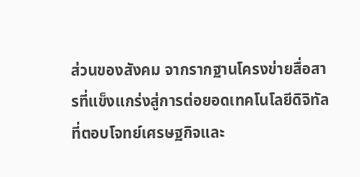ส่วนของสังคม จากรากฐานโครงข่ายสื่อสารที่แข็งแกร่งสู่การต่อยอดเทคโนโลยีดิจิทัลที่ตอบโจทย์เศรษฐกิจและ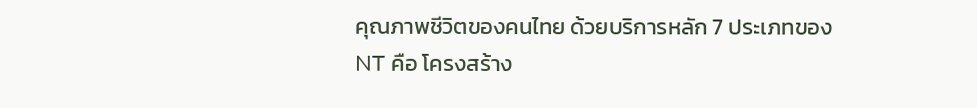คุณภาพชีวิตของคนไทย ด้วยบริการหลัก 7 ประเภทของ NT คือ โครงสร้าง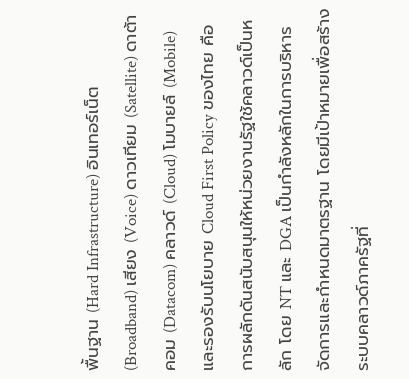พื้นฐาน (Hard Infrastructure) อินเทอร์เน็ต (Broadband) เสียง (Voice) ดาวเทียม (Satellite) ดาต้าคอม (Datacom) คลาวด์ (Cloud) โมบายล์ (Mobile) และรองรับนโยบาย Cloud First Policy ของไทย คือการผลักดันสนับสนุนให้หน่วยงานรัฐใช้คลาวด์เป็นหลัก โดย NT และ DGA เป็นกำลังหลักในการบริหารจัดการและกำหนดมาตรฐาน โดยมีเป้าหมายเพื่อสร้างระบบคลาวด์ภาครัฐที่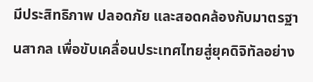มีประสิทธิภาพ ปลอดภัย และสอดคล้องกับมาตรฐานสากล เพื่อขับเคลื่อนประเทศไทยสู่ยุคดิจิทัลอย่าง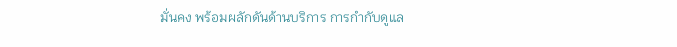มั่นคง พร้อมผลักดันด้านบริการ การกำกับดูแล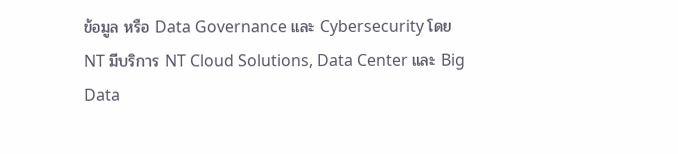ข้อมูล หรือ Data Governance และ Cybersecurity โดย NT มีบริการ NT Cloud Solutions, Data Center และ Big Data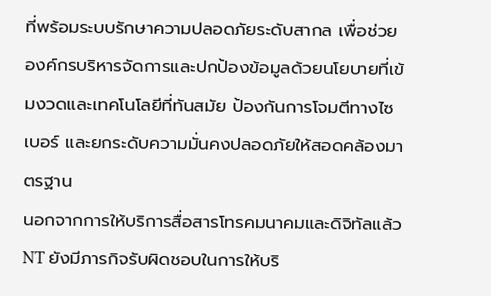ที่พร้อมระบบรักษาความปลอดภัยระดับสากล เพื่อช่วยองค์กรบริหารจัดการและปกป้องข้อมูลด้วยนโยบายที่เข้มงวดและเทคโนโลยีที่ทันสมัย ป้องกันการโจมตีทางไซเบอร์ และยกระดับความมั่นคงปลอดภัยให้สอดคล้องมาตรฐาน
นอกจากการให้บริการสื่อสารโทรคมนาคมและดิจิทัลแล้ว NT ยังมีภารกิจรับผิดชอบในการให้บริ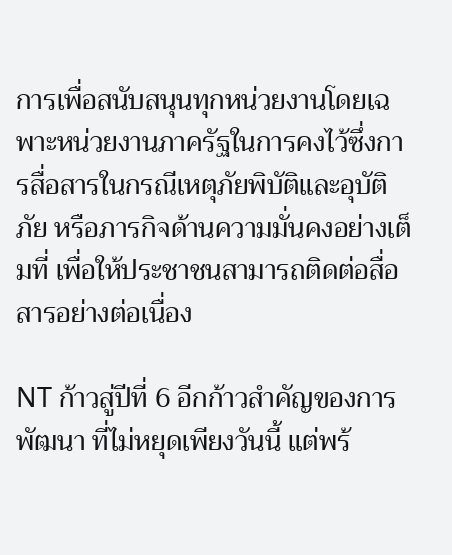การเพื่อสนับสนุนทุกหน่วยงานโดยเฉพาะหน่วยงานภาครัฐในการคงไว้ซึ่งการสื่อสารในกรณีเหตุภัยพิบัติและอุบัติภัย หรือภารกิจด้านความมั่นคงอย่างเต็มที่ เพื่อให้ประชาชนสามารถติดต่อสื่อสารอย่างต่อเนื่อง

NT ก้าวสู่ปีที่ 6 อีกก้าวสำคัญของการพัฒนา ที่ไม่หยุดเพียงวันนี้ แต่พร้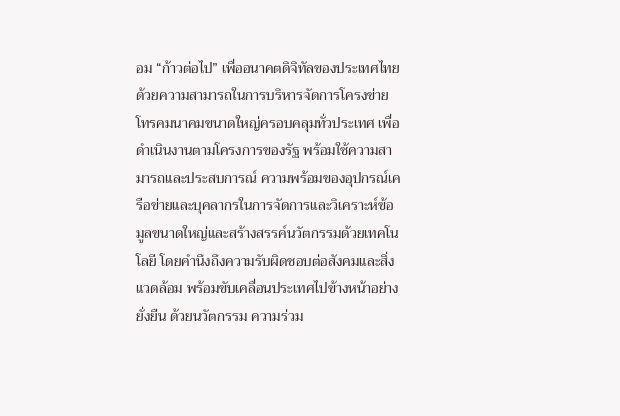อม “ก้าวต่อไป” เพื่ออนาคตดิจิทัลของประเทศไทย ด้วยความสามารถในการบริหารจัดการโครงข่ายโทรคมนาคมขนาดใหญ่ครอบคลุมทั่วประเทศ เพื่อดำเนินงานตามโครงการของรัฐ พร้อมใช้ความสามารถและประสบการณ์ ความพร้อมของอุปกรณ์เครือข่ายและบุคลากรในการจัดการและวิเคราะห์ข้อมูลขนาดใหญ่และสร้างสรรค์นวัตกรรมด้วยเทคโนโลยี โดยคำนึงถึงความรับผิดชอบต่อสังคมและสิ่งแวดล้อม พร้อมขับเคลื่อนประเทศไปข้างหน้าอย่างยั่งยืน ด้วยนวัตกรรม ความร่วม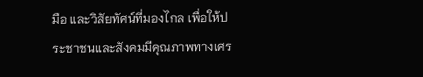มือ และวิสัยทัศน์ที่มองไกล เพื่อให้ประชาชนและสังคมมีคุณภาพทางเศร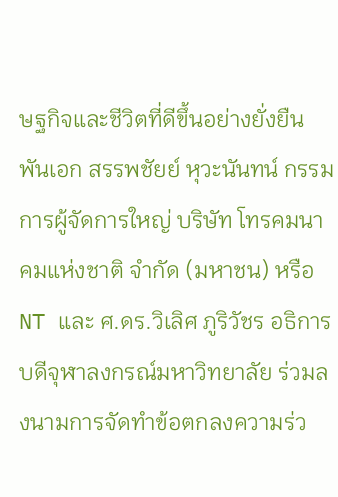ษฐกิจและชีวิตที่ดีขึ้นอย่างยั่งยืน
พันเอก สรรพชัยย์ หุวะนันทน์ กรรมการผู้จัดการใหญ่ บริษัท โทรคมนาคมแห่งชาติ จำกัด (มหาชน) หรือ NT และ ศ.ดร.วิเลิศ ภูริวัชร อธิการบดีจุฬาลงกรณ์มหาวิทยาลัย ร่วมลงนามการจัดทำข้อตกลงความร่ว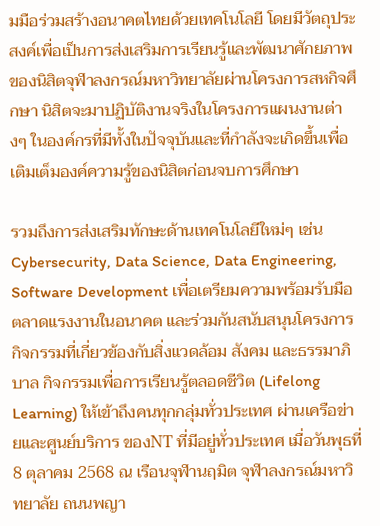มมือร่วมสร้างอนาคตไทยด้วยเทคโนโลยี โดยมีวัตถุประสงค์เพื่อเป็นการส่งเสริมการเรียนรู้และพัฒนาศักยภาพของนิสิตจุฬาลงกรณ์มหาวิทยาลัยผ่านโครงการสหกิจศึกษา นิสิตจะมาปฏิบัติงานจริงในโครงการแผนงานต่างๆ ในองค์กรที่มีทั้งในปัจจุบันและที่กำลังจะเกิดขึ้นเพื่อเติมเต็มองค์ความรู้ของนิสิตก่อนจบการศึกษา

รวมถึงการส่งเสริมทักษะด้านเทคโนโลยีใหม่ๆ เช่น Cybersecurity, Data Science, Data Engineering, Software Development เพื่อเตรียมความพร้อมรับมือตลาดแรงงานในอนาคต และร่วมกันสนับสนุนโครงการกิจกรรมที่เกี่ยวข้องกับสิ่งแวดล้อม สังคม และธรรมาภิบาล กิจกรรมเพื่อการเรียนรู้ตลอดชีวิต (Lifelong Learning) ให้เข้าถึงคนทุกกลุ่มทั่วประเทศ ผ่านเครือข่ายและศูนย์บริการ ของNT ที่มีอยู่ทั่วประเทศ เมื่อวันพุธที่ 8 ตุลาคม 2568 ณ เรือนจุฬานฤมิต จุฬาลงกรณ์มหาวิทยาลัย ถนนพญา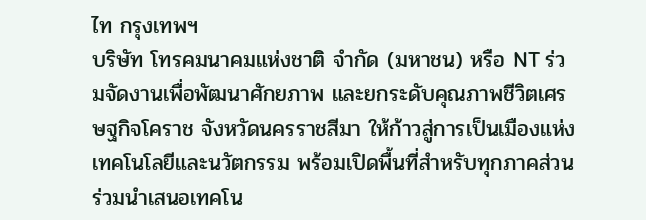ไท กรุงเทพฯ
บริษัท โทรคมนาคมแห่งชาติ จำกัด (มหาชน) หรือ NT ร่วมจัดงานเพื่อพัฒนาศักยภาพ และยกระดับคุณภาพชีวิตเศรษฐกิจโคราช จังหวัดนครราชสีมา ให้ก้าวสู่การเป็นเมืองแห่งเทคโนโลยีและนวัตกรรม พร้อมเปิดพื้นที่สำหรับทุกภาคส่วน ร่วมนำเสนอเทคโน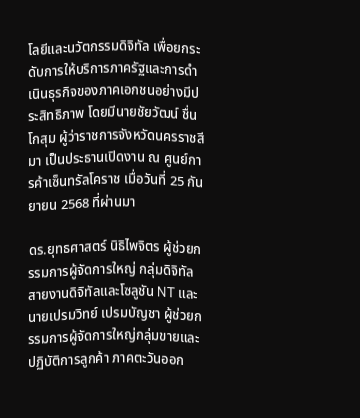โลยีและนวัตกรรมดิจิทัล เพื่อยกระดับการให้บริการภาครัฐและการดำเนินธุรกิจของภาคเอกชนอย่างมีประสิทธิภาพ โดยมีนายชัยวัฒน์ ชื่นโกสุม ผู้ว่าราชการจังหวัดนครราชสีมา เป็นประธานเปิดงาน ณ ศูนย์การค้าเซ็นทรัลโคราช เมื่อวันที่ 25 กันยายน 2568 ที่ผ่านมา

ดร.ยุทธศาสตร์ นิธิไพจิตร ผู้ช่วยกรรมการผู้จัดการใหญ่ กลุ่มดิจิทัล สายงานดิจิทัลและโซลูชัน NT และนายเปรมวิทย์ เปรมบัญชา ผู้ช่วยกรรมการผู้จัดการใหญ่กลุ่มขายและปฏิบัติการลูกค้า ภาคตะวันออก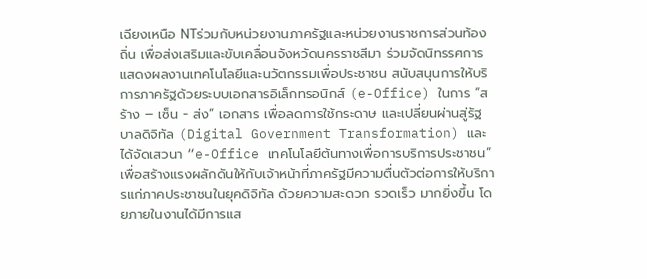เฉียงเหนือ NTร่วมกับหน่วยงานภาครัฐและหน่วยงานราชการส่วนท้องถิ่น เพื่อส่งเสริมและขับเคลื่อนจังหวัดนครราชสีมา ร่วมจัดนิทรรศการแสดงผลงานเทคโนโลยีและนวัตกรรมเพื่อประชาชน สนับสนุนการให้บริการภาครัฐด้วยระบบเอกสารอิเล็กทรอนิกส์ (e-Office) ในการ “สร้าง – เซ็น - ส่ง” เอกสาร เพื่อลดการใช้กระดาษ และเปลี่ยนผ่านสู่รัฐบาลดิจิทัล (Digital Government Transformation) และได้จัดเสวนา “e-Office เทคโนโลยีต้นทางเพื่อการบริการประชาชน” เพื่อสร้างแรงผลักดันให้กับเจ้าหน้าที่ภาครัฐมีความตื่นตัวต่อการให้บริการแก่ภาคประชาชนในยุคดิจิทัล ด้วยความสะดวก รวดเร็ว มากยิ่งขึ้น โดยภายในงานได้มีการแส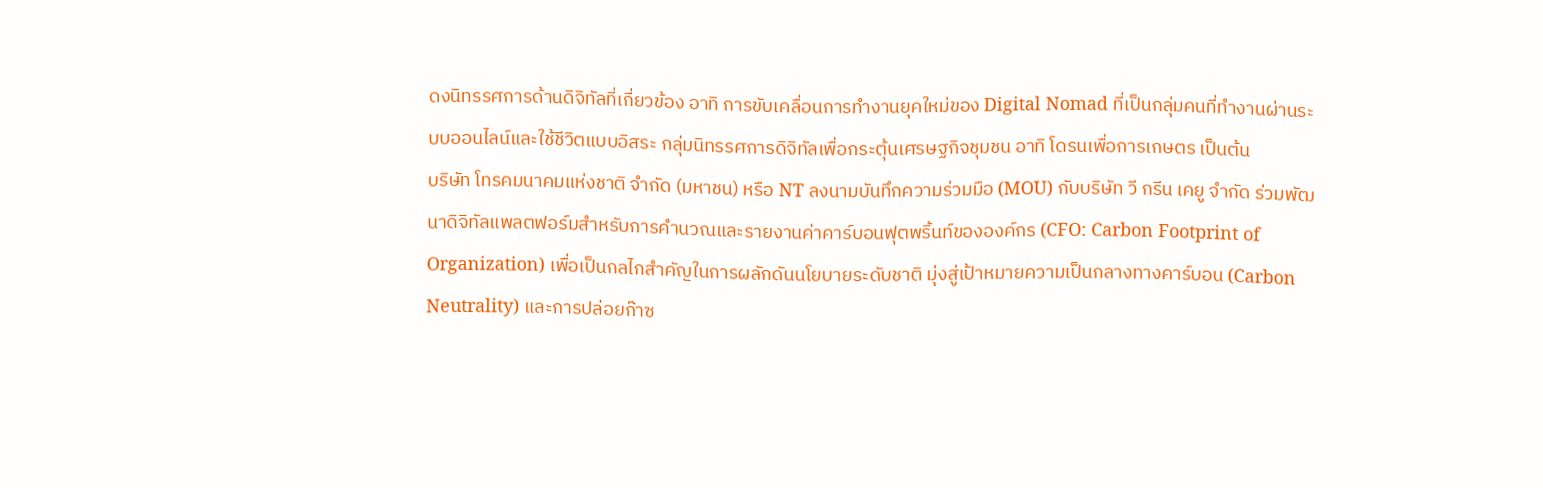ดงนิทรรศการด้านดิจิทัลที่เกี่ยวข้อง อาทิ การขับเคลื่อนการทำงานยุคใหม่ของ Digital Nomad ที่เป็นกลุ่มคนที่ทำงานผ่านระบบออนไลน์และใช้ชีวิตแบบอิสระ กลุ่มนิทรรศการดิจิทัลเพื่อกระตุ้นเศรษฐกิจชุมชน อาทิ โดรนเพื่อการเกษตร เป็นต้น
บริษัท โทรคมนาคมแห่งชาติ จำกัด (มหาชน) หรือ NT ลงนามบันทึกความร่วมมือ (MOU) กับบริษัท วี กรีน เคยู จำกัด ร่วมพัฒนาดิจิทัลแพลตฟอร์มสำหรับการคำนวณและรายงานค่าคาร์บอนฟุตพริ้นท์ขององค์กร (CFO: Carbon Footprint of Organization) เพื่อเป็นกลไกสำคัญในการผลักดันนโยบายระดับชาติ มุ่งสู่เป้าหมายความเป็นกลางทางคาร์บอน (Carbon Neutrality) และการปล่อยก๊าซ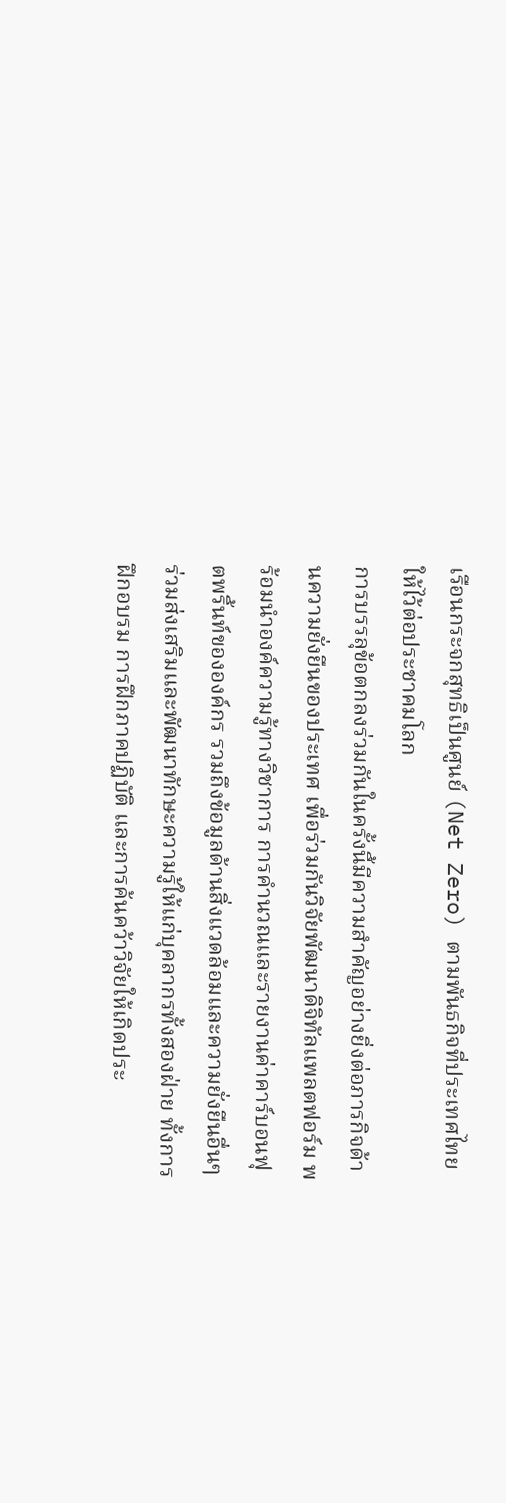เรือนกระจกสุทธิเป็นศูนย์ (Net Zero) ตามพันธกิจที่ประเทศไทยให้ไว้ต่อประชาคมโลก
การบรรลุข้อตกลงร่วมกันในครั้งนี้มีความสำคัญอย่างยิ่งต่อภารกิจด้านความยั่งยืนของประเทศ เพื่อร่วมกันวิจัยพัฒนาดิจิทัลแพลตฟอร์ม พร้อมนำองค์ความรู้ทางวิชาการ การคำนวณและรายงานค่าคาร์บอนฟุตพริ้นท์ขององค์กร รวมถึงข้อมูลด้านสิ่งแวดล้อมและความยั่งยืนอื่นๆ ร่วมส่งเสริมและพัฒนาทักษะความรู้ให้แก่บุคลากรทั้งสองฝ่าย ทั้งการฝึกอบรม การฝึกภาคปฏิบัติ และการค้นคว้าวิจัยให้เกิดประ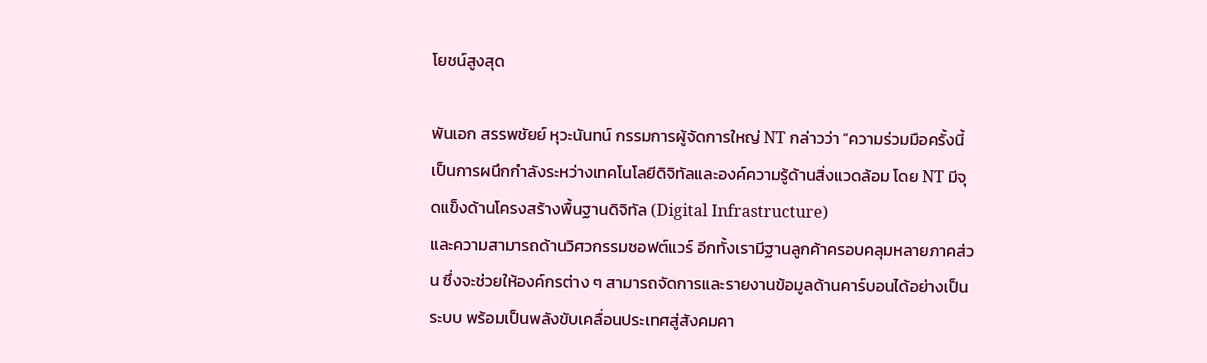โยชน์สูงสุด

พันเอก สรรพชัยย์ หุวะนันทน์ กรรมการผู้จัดการใหญ่ NT กล่าวว่า “ความร่วมมือครั้งนี้เป็นการผนึกกำลังระหว่างเทคโนโลยีดิจิทัลและองค์ความรู้ด้านสิ่งแวดล้อม โดย NT มีจุดแข็งด้านโครงสร้างพื้นฐานดิจิทัล (Digital Infrastructure)
และความสามารถด้านวิศวกรรมซอฟต์แวร์ อีกทั้งเรามีฐานลูกค้าครอบคลุมหลายภาคส่วน ซึ่งจะช่วยให้องค์กรต่าง ๆ สามารถจัดการและรายงานข้อมูลด้านคาร์บอนได้อย่างเป็นระบบ พร้อมเป็นพลังขับเคลื่อนประเทศสู่สังคมคา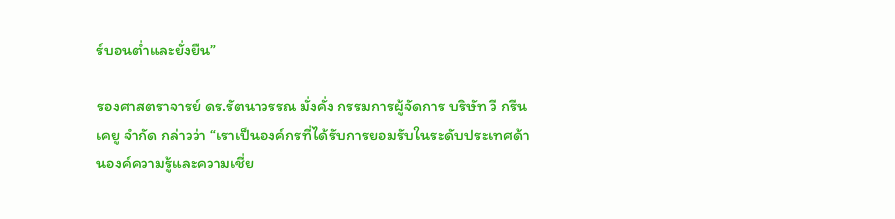ร์บอนต่ำและยั่งยืน”

รองศาสตราจารย์ ดร.รัตนาวรรณ มั่งคั่ง กรรมการผู้จัดการ บริษัท วี กรีน เคยู จำกัด กล่าวว่า “เราเป็นองค์กรที่ได้รับการยอมรับในระดับประเทศด้านองค์ความรู้และความเชี่ย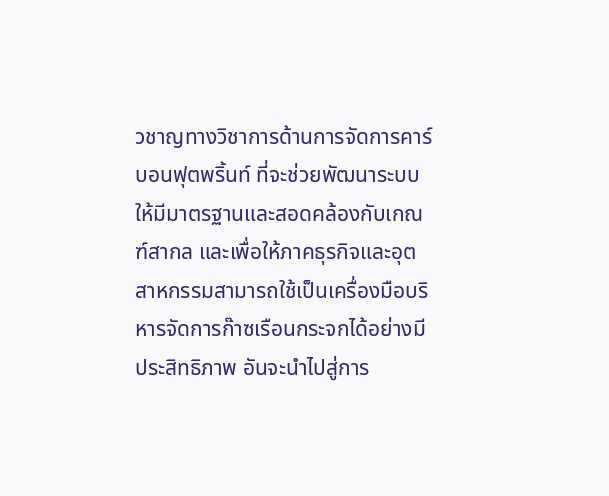วชาญทางวิชาการด้านการจัดการคาร์บอนฟุตพริ้นท์ ที่จะช่วยพัฒนาระบบให้มีมาตรฐานและสอดคล้องกับเกณฑ์สากล และเพื่อให้ภาคธุรกิจและอุตสาหกรรมสามารถใช้เป็นเครื่องมือบริหารจัดการก๊าซเรือนกระจกได้อย่างมีประสิทธิภาพ อันจะนำไปสู่การ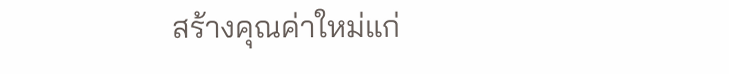สร้างคุณค่าใหม่แก่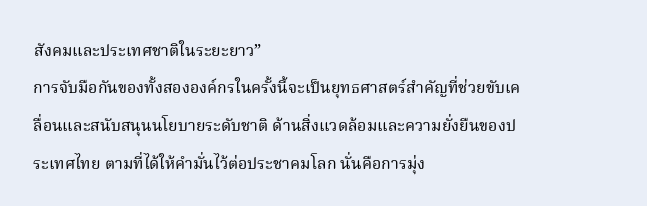สังคมและประเทศชาติในระยะยาว”
การจับมือกันของทั้งสององค์กรในครั้งนี้จะเป็นยุทธศาสตร์สำคัญที่ช่วยขับเคลื่อนและสนับสนุนนโยบายระดับชาติ ด้านสิ่งแวดล้อมและความยั่งยืนของประเทศไทย ตามที่ได้ให้คำมั่นไว้ต่อประชาคมโลก นั่นคือการมุ่ง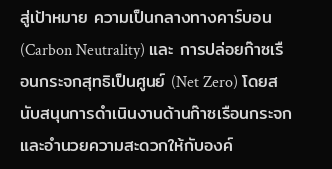สู่เป้าหมาย ความเป็นกลางทางคาร์บอน (Carbon Neutrality) และ การปล่อยก๊าซเรือนกระจกสุทธิเป็นศูนย์ (Net Zero) โดยสนับสนุนการดำเนินงานด้านก๊าซเรือนกระจก และอำนวยความสะดวกให้กับองค์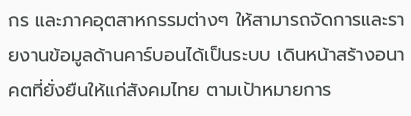กร และภาคอุตสาหกรรมต่างๆ ให้สามารถจัดการและรายงานข้อมูลด้านคาร์บอนได้เป็นระบบ เดินหน้าสร้างอนาคตที่ยั่งยืนให้แก่สังคมไทย ตามเป้าหมายการ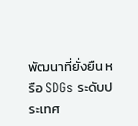พัฒนาที่ยั่งยืน หรือ SDGs ระดับประเทศ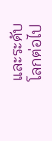และระดับโลกต่อไป